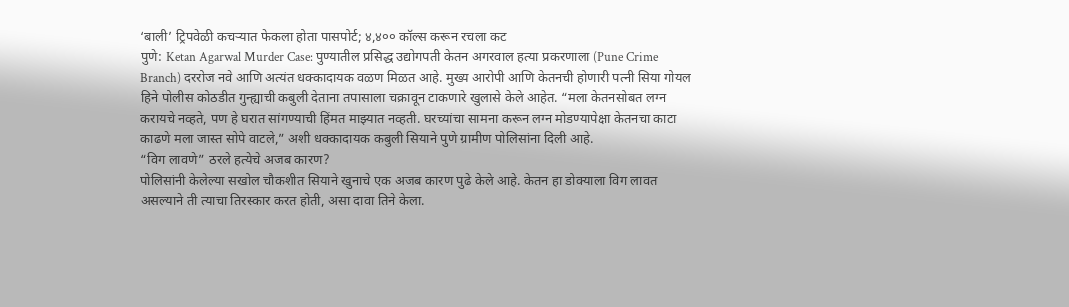‘बाली’ ट्रिपवेळी कचऱ्यात फेकला होता पासपोर्ट; ४,४०० कॉल्स करून रचला कट
पुणे: Ketan Agarwal Murder Case: पुण्यातील प्रसिद्ध उद्योगपती केतन अगरवाल हत्या प्रकरणाला (Pune Crime Branch) दररोज नवे आणि अत्यंत धक्कादायक वळण मिळत आहे. मुख्य आरोपी आणि केतनची होणारी पत्नी सिया गोयल हिने पोलीस कोठडीत गुन्ह्याची कबुली देताना तपासाला चक्रावून टाकणारे खुलासे केले आहेत. “मला केतनसोबत लग्न करायचे नव्हते, पण हे घरात सांगण्याची हिंमत माझ्यात नव्हती. घरच्यांचा सामना करून लग्न मोडण्यापेक्षा केतनचा काटा काढणे मला जास्त सोपे वाटले,” अशी धक्कादायक कबुली सियाने पुणे ग्रामीण पोलिसांना दिली आहे.
“विग लावणे” ठरले हत्येचे अजब कारण?
पोलिसांनी केलेल्या सखोल चौकशीत सियाने खुनाचे एक अजब कारण पुढे केले आहे. केतन हा डोक्याला विग लावत असल्याने ती त्याचा तिरस्कार करत होती, असा दावा तिने केला.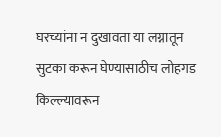घरच्यांना न दुखावता या लग्नातून सुटका करून घेण्यासाठीच लोहगड किल्ल्यावरून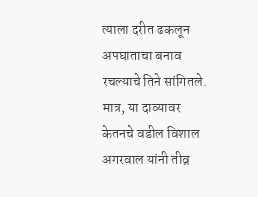त्याला दरीत ढकलून अपघाताचा बनाव रचल्याचे तिने सांगितले. मात्र, या दाव्यावर केतनचे वडील विशाल अगरवाल यांनी तीव्र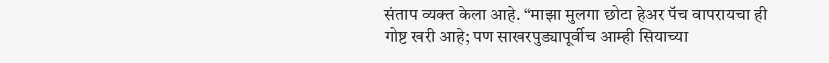संताप व्यक्त केला आहे. “माझा मुलगा छोटा हेअर पॅच वापरायचा ही गोष्ट खरी आहे; पण साखरपुड्यापूर्वीच आम्ही सियाच्या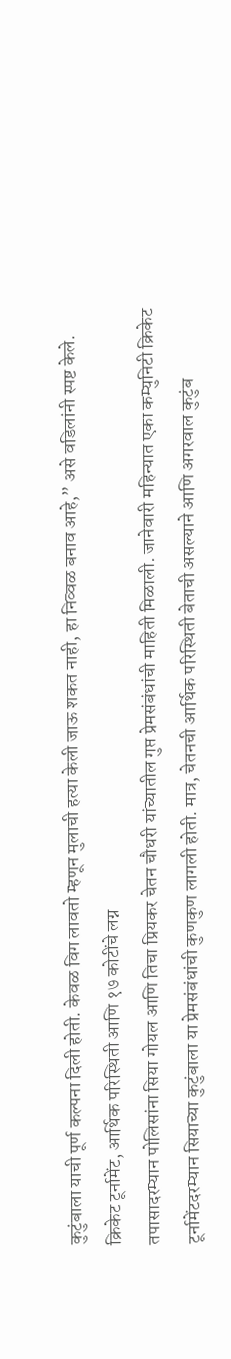कुटुंबाला याची पूर्ण कल्पना दिली होती. केवळ विग लावतो म्हणून मुलाची हत्या केली जाऊ शकत नाही, हा निव्वळ बनाव आहे,” असे वडिलांनी स्पष्ट केले.
क्रिकेट टूर्नामेंट, आर्थिक परिस्थिती आणि १७ कोटींचे लग्न
तपासादरम्यान पोलिसांना सिया गोयल आणि तिचा प्रियकर चेतन चौधरी यांच्यातील गुप्त प्रेमसंबंधांची माहिती मिळाली. जानेवारी महिन्यात एका कम्युनिटी क्रिकेट टूर्नामेंटदरम्यान सियाच्या कुटुंबाला या प्रेमसंबंधांची कुणकुण लागली होती. मात्र, चेतनची आर्थिक परिस्थिती बेताची असल्याने आणि अगरवाल कुटुंब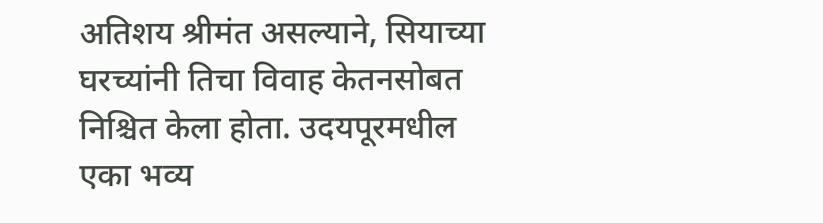अतिशय श्रीमंत असल्याने, सियाच्या घरच्यांनी तिचा विवाह केतनसोबत निश्चित केला होता. उदयपूरमधील एका भव्य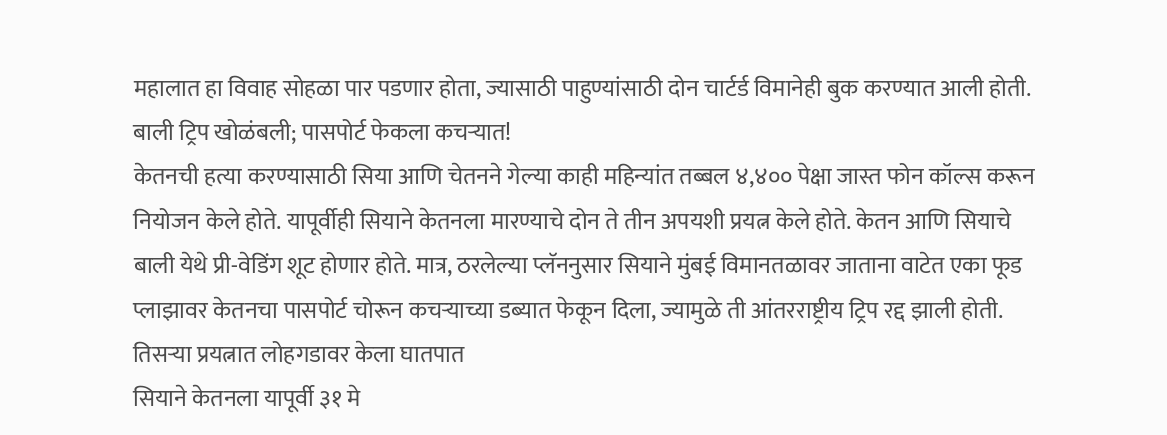महालात हा विवाह सोहळा पार पडणार होता, ज्यासाठी पाहुण्यांसाठी दोन चार्टर्ड विमानेही बुक करण्यात आली होती.
बाली ट्रिप खोळंबली; पासपोर्ट फेकला कचऱ्यात!
केतनची हत्या करण्यासाठी सिया आणि चेतनने गेल्या काही महिन्यांत तब्बल ४,४०० पेक्षा जास्त फोन कॉल्स करून नियोजन केले होते. यापूर्वीही सियाने केतनला मारण्याचे दोन ते तीन अपयशी प्रयत्न केले होते. केतन आणि सियाचे बाली येथे प्री-वेडिंग शूट होणार होते. मात्र, ठरलेल्या प्लॅननुसार सियाने मुंबई विमानतळावर जाताना वाटेत एका फूड प्लाझावर केतनचा पासपोर्ट चोरून कचऱ्याच्या डब्यात फेकून दिला, ज्यामुळे ती आंतरराष्ट्रीय ट्रिप रद्द झाली होती.
तिसऱ्या प्रयत्नात लोहगडावर केला घातपात
सियाने केतनला यापूर्वी ३१ मे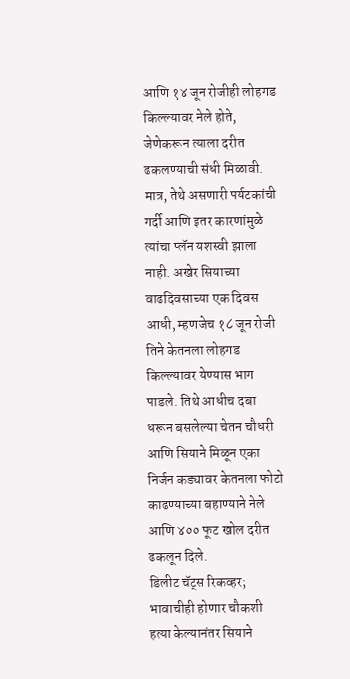आणि १४ जून रोजीही लोहगड किल्ल्यावर नेले होते, जेणेकरून त्याला दरीत ढकलण्याची संधी मिळावी. मात्र, तेथे असणारी पर्यटकांची गर्दी आणि इतर कारणांमुळे त्यांचा प्लॅन यशस्वी झाला नाही. अखेर सियाच्या वाढदिवसाच्या एक दिवस आधी, म्हणजेच १८ जून रोजी तिने केतनला लोहगड किल्ल्यावर येण्यास भाग पाडले. तिथे आधीच दबा धरून बसलेल्या चेतन चौधरी आणि सियाने मिळून एका निर्जन कड्यावर केतनला फोटो काढण्याच्या बहाण्याने नेले आणि ४०० फूट खोल दरीत ढकलून दिले.
डिलीट चॅट्स रिकव्हर; भावाचीही होणार चौकशी
हत्या केल्यानंतर सियाने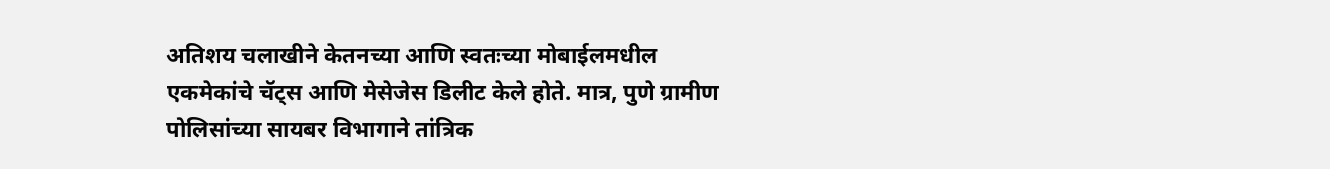अतिशय चलाखीने केतनच्या आणि स्वतःच्या मोबाईलमधील एकमेकांचे चॅट्स आणि मेसेजेस डिलीट केले होते. मात्र, पुणे ग्रामीण पोलिसांच्या सायबर विभागाने तांत्रिक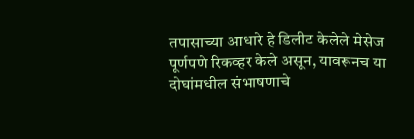तपासाच्या आधारे हे डिलीट केलेले मेसेज पूर्णपणे रिकव्हर केले असून, यावरूनच या दोघांमधील संभाषणाचे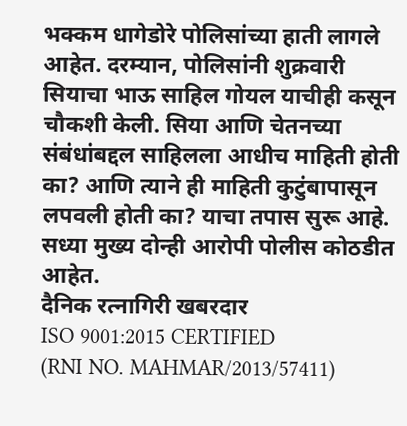भक्कम धागेडोरे पोलिसांच्या हाती लागले आहेत. दरम्यान, पोलिसांनी शुक्रवारी सियाचा भाऊ साहिल गोयल याचीही कसून चौकशी केली. सिया आणि चेतनच्या संबंधांबद्दल साहिलला आधीच माहिती होती का? आणि त्याने ही माहिती कुटुंबापासून लपवली होती का? याचा तपास सुरू आहे. सध्या मुख्य दोन्ही आरोपी पोलीस कोठडीत आहेत.
दैनिक रत्नागिरी खबरदार
ISO 9001:2015 CERTIFIED
(RNI NO. MAHMAR/2013/57411)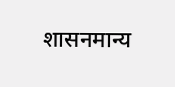शासनमान्य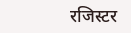रजिस्टर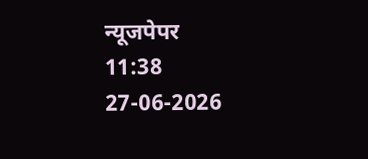न्यूजपेपर
11:38 27-06-2026